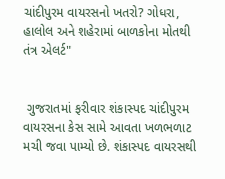ચાંદીપુરમ વાયરસનો ખતરો? ગોધરા, હાલોલ અને શહેરામાં બાળકોના મોતથી તંત્ર એલર્ટ"


 ગુજરાતમાં ફરીવાર શંકાસ્પદ ચાંદીપુરમ વાયરસના કેસ સામે આવતા ખળભળાટ મચી જવા પામ્યો છે. શંકાસ્પદ વાયરસથી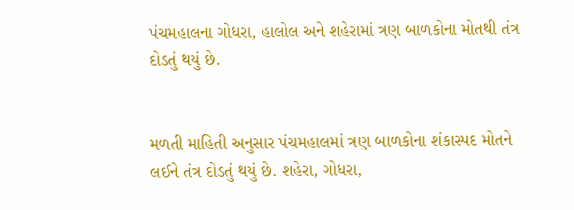પંચમહાલના ગોધરા, હાલોલ અને શહેરામાં ત્રણ બાળકોના મોતથી તંત્ર દોડતું થયું છે.


મળતી માહિતી અનુસાર પંચમહાલમાં ત્રણ બાળકોના શંકાસ્પદ મોતને લઈને તંત્ર દોડતું થયું છે. શહેરા, ગોધરા,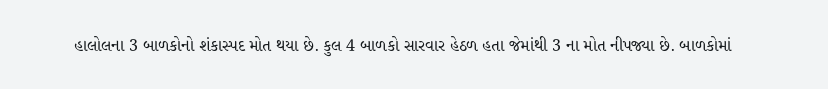હાલોલના 3 બાળકોનો શંકાસ્પદ મોત થયા છે. કુલ 4 બાળકો સારવાર હેઠળ હતા જેમાંથી 3 ના મોત નીપજ્યા છે. બાળકોમાં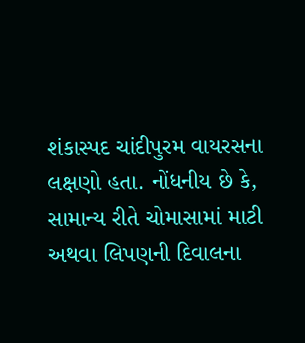શંકાસ્પદ ચાંદીપુરમ વાયરસના લક્ષણો હતા. નોંધનીય છે કે, સામાન્ય રીતે ચોમાસામાં માટી અથવા લિપણની દિવાલના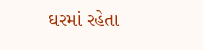ઘરમાં રહેતા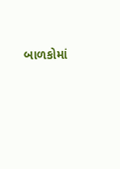બાળકોમાં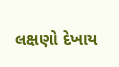લક્ષણો દેખાય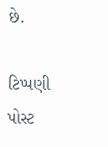છે.

ટિપ્પણી પોસ્ટ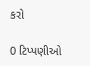કરો

0 ટિપ્પણીઓ